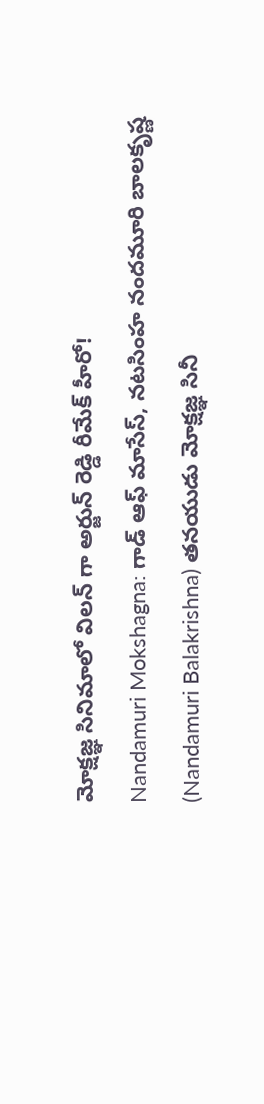మోక్షజ్ఞ సినిమాలో విలన్ గా అర్జున్ రెడ్డి రీమేక్ హీరో!
Nandamuri Mokshagna: గాడ్ ఆఫ్ మాసేస్, నటసింహ నందమూరి బాలకృష్ణ (Nandamuri Balakrishna) తనయుడు మోక్షజ్ఞ సినీ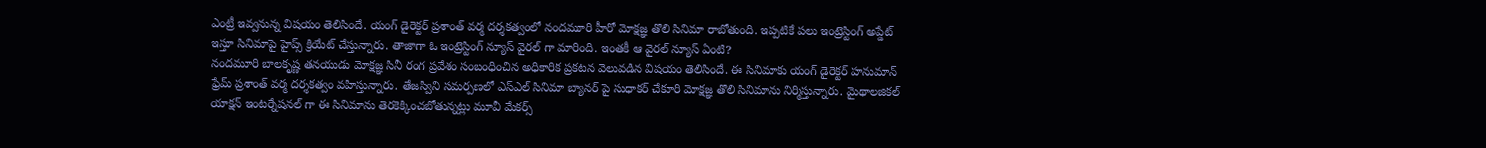ఎంట్రీ ఇవ్వనున్న విషయం తెలిసిందే. యంగ్ డైరెక్టర్ ప్రశాంత్ వర్మ దర్శకత్వంలో నందమూరి హీరో మోక్షజ్ఞ తొలి సినిమా రాబోతుంది. ఇప్పటికే పలు ఇంట్రెస్టింగ్ అప్డేట్ ఇస్తూ సినిమాపై హైప్స్ క్రియేట్ చేస్తున్నారు. తాజాగా ఓ ఇంట్రెస్టింగ్ న్యూస్ వైరల్ గా మారింది. ఇంతకీ ఆ వైరల్ న్యూస్ ఏంటి?
నందమూరి బాలకృష్ణ తనయుడు మోక్షజ్ఞ సినీ రంగ ప్రవేశం సంబంధించిన అధికారిక ప్రకటన వెలువడిన విషయం తెలిసిందే. ఈ సినిమాకు యంగ్ డైరెక్టర్ హనుమాన్ ఫ్రేమ్ ప్రశాంత్ వర్మ దర్శకత్వం వహిస్తున్నారు. తేజస్విని సమర్పణలో ఎస్ఎల్ సినిమా బ్యానర్ పై సుధాకర్ చేకూరి మోక్షజ్ఞ తొలి సినిమాను నిర్మిస్తున్నారు. మైథాలజికల్ యాక్షన్ ఇంటర్నేషనల్ గా ఈ సినిమాను తెరకెక్కించబోతున్నట్లు మూవీ మేకర్స్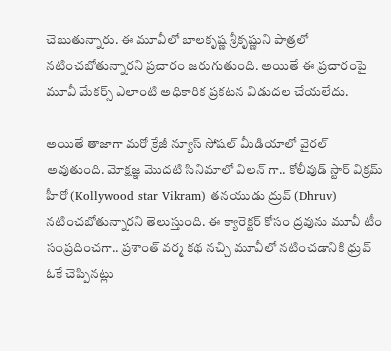చెబుతున్నారు. ఈ మూవీలో బాలకృష్ణ శ్రీకృష్ణుని పాత్రలో నటించబోతున్నారని ప్రచారం జరుగుతుంది. అయితే ఈ ప్రచారంపై మూవీ మేకర్స్ ఎలాంటి అధికారిక ప్రకటన విడుదల చేయలేదు.

అయితే తాజాగా మరో క్రేజీ న్యూస్ సోషల్ మీడియాలో వైరల్ అవుతుంది. మోక్షజ్ఞ మొదటి సినిమాలో విలన్ గా.. కోలీవుడ్ స్టార్ విక్రమ్ హీరో (Kollywood star Vikram) తనయుడు ద్రువ్ (Dhruv) నటించబోతున్నారని తెలుస్తుంది. ఈ క్యారెక్టర్ కోసం ద్రవును మూవీ టీం సంప్రదించగా.. ప్రశాంత్ వర్మ కథ నచ్చి మూవీలో నటించడానికి ధ్రువ్ ఓకే చెప్పినట్లు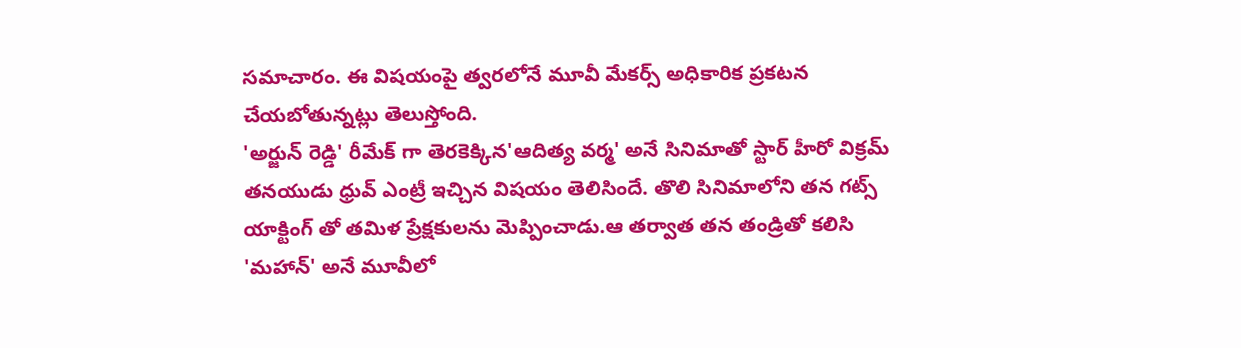సమాచారం. ఈ విషయంపై త్వరలోనే మూవీ మేకర్స్ అధికారిక ప్రకటన చేయబోతున్నట్లు తెలుస్తోంది.
'అర్జున్ రెడ్డి' రీమేక్ గా తెరకెక్కిన'ఆదిత్య వర్మ' అనే సినిమాతో స్టార్ హీరో విక్రమ్ తనయుడు ధ్రువ్ ఎంట్రీ ఇచ్చిన విషయం తెలిసిందే. తొలి సినిమాలోని తన గట్స్ యాక్టింగ్ తో తమిళ ప్రేక్షకులను మెప్పించాడు.ఆ తర్వాత తన తండ్రితో కలిసి 'మహాన్' అనే మూవీలో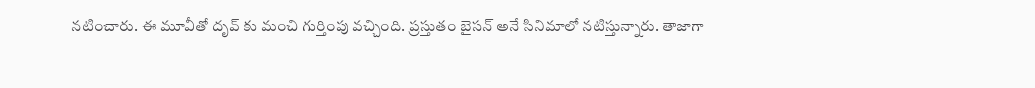నటించారు. ఈ మూవీతో దృవ్ కు మంచి గుర్తింపు వచ్చింది. ప్రస్తుతం బైసన్ అనే సినిమాలో నటిస్తున్నారు. తాజాగా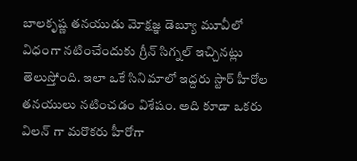బాలకృష్ణ తనయుడు మోక్షజ్ఞ డెబ్యూ మూవీలో విధంగా నటించేందుకు గ్రీన్ సిగ్నల్ ఇచ్చినట్లు తెలుస్తోంది. ఇలా ఒకే సినిమాలో ఇద్దరు స్టార్ హీరోల తనయులు నటించడం విశేషం. అది కూడా ఒకరు విలన్ గా మరొకరు హీరోగా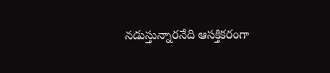నడుస్తున్నారనేది ఆసక్తికరంగా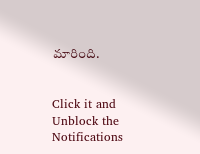మారింది.


Click it and Unblock the Notifications